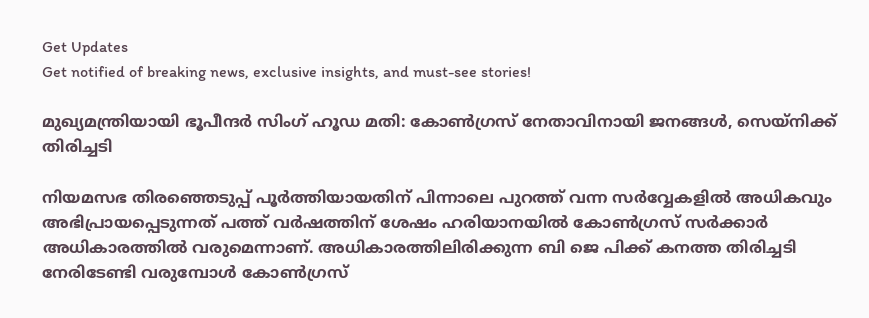Get Updates
Get notified of breaking news, exclusive insights, and must-see stories!

മുഖ്യമന്ത്രിയായി ഭൂപീന്ദർ സിംഗ് ഹൂഡ മതി: കോണ്‍ഗ്രസ് നേതാവിനായി ജനങ്ങള്‍, സെയ്നിക്ക് തിരിച്ചടി

നിയമസഭ തിരഞ്ഞെടുപ്പ് പൂർത്തിയായതിന് പിന്നാലെ പുറത്ത് വന്ന സർവ്വേകളില്‍ അധികവും അഭിപ്രായപ്പെടുന്നത് പത്ത് വർഷത്തിന് ശേഷം ഹരിയാനയില്‍ കോണ്‍ഗ്രസ് സർക്കാർ അധികാരത്തില്‍ വരുമെന്നാണ്. അധികാരത്തിലിരിക്കുന്ന ബി ജെ പിക്ക് കനത്ത തിരിച്ചടി നേരിടേണ്ടി വരുമ്പോള്‍ കോണ്‍ഗ്രസ്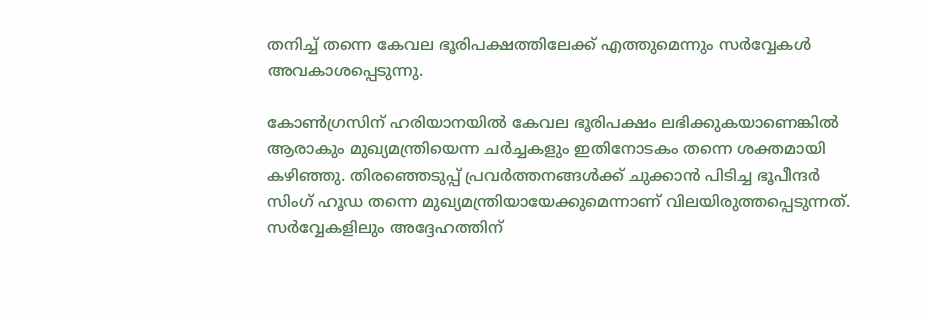തനിച്ച് തന്നെ കേവല ഭൂരിപക്ഷത്തിലേക്ക് എത്തുമെന്നും സർവ്വേകള്‍ അവകാശപ്പെടുന്നു.

കോണ്‍ഗ്രസിന് ഹരിയാനയില്‍ കേവല ഭൂരിപക്ഷം ലഭിക്കുകയാണെങ്കില്‍ ആരാകും മുഖ്യമന്ത്രിയെന്ന ചർച്ചകളും ഇതിനോടകം തന്നെ ശക്തമായി കഴിഞ്ഞു. തിരഞ്ഞെടുപ്പ് പ്രവർത്തനങ്ങള്‍ക്ക് ചുക്കാന്‍ പിടിച്ച ഭൂപീന്ദർ സിംഗ് ഹൂഡ തന്നെ മുഖ്യമന്ത്രിയായേക്കുമെന്നാണ് വിലയിരുത്തപ്പെടുന്നത്. സർവ്വേകളിലും അദ്ദേഹത്തിന്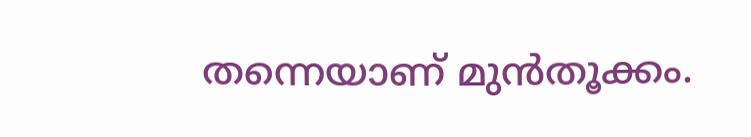തന്നെയാണ് മുന്‍തൂക്കം.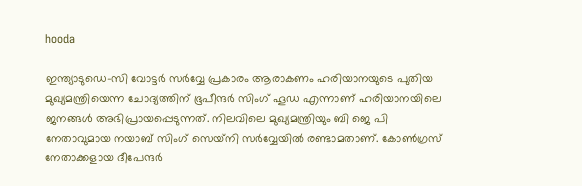hooda

ഇന്ത്യാടുഡെ-സി വോട്ടർ സർവ്വേ പ്രകാരം ആരാകണം ഹരിയാനയുടെ പുതിയ മുഖ്യമന്ത്രിയെന്ന ചോദ്യത്തിന് ഭൂപീന്ദർ സിംഗ് ഹൂഡ എന്നാണ് ഹരിയാനയിലെ ജനങ്ങള്‍ അഭിപ്രായപ്പെടുന്നത്. നിലവിലെ മുഖ്യമന്ത്രിയും ബി ജെ പി നേതാവുമായ നയാബ് സിംഗ് സെയ്‌നി സർവ്വേയില്‍ രണ്ടാമതാണ്. കോൺഗ്രസ് നേതാക്കളായ ദീപേന്ദർ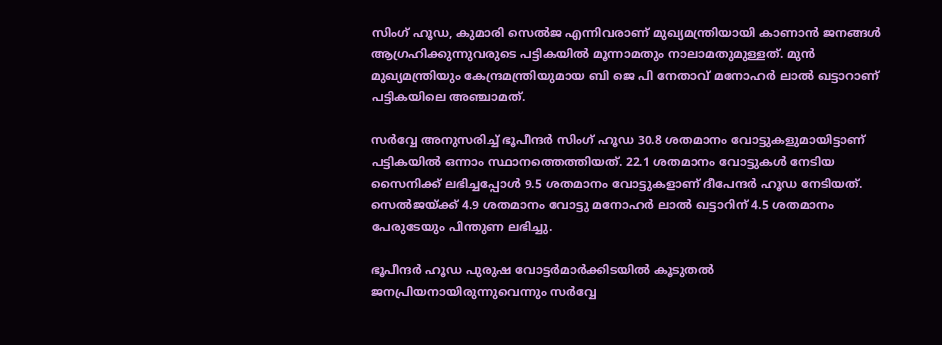സിംഗ് ഹൂഡ, കുമാരി സെൽജ എന്നിവരാണ് മുഖ്യമന്ത്രിയായി കാണാന്‍ ജനങ്ങള്‍ ആഗ്രഹിക്കുന്നുവരുടെ പട്ടികയില്‍ മൂന്നാമതും നാലാമതുമുള്ളത്. മുൻ മുഖ്യമന്ത്രിയും കേന്ദ്രമന്ത്രിയുമായ ബി ജെ പി നേതാവ് മനോഹർ ലാൽ ഖട്ടാറാണ് പട്ടികയിലെ അഞ്ചാമത്.

സർവ്വേ അനുസരിച്ച് ഭൂപീന്ദർ സിംഗ് ഹൂഡ 30.8 ശതമാനം വോട്ടുകളുമായിട്ടാണ് പട്ടികയിൽ ഒന്നാം സ്ഥാനത്തെത്തിയത്. 22.1 ശതമാനം വോട്ടുകൾ നേടിയ സൈനിക്ക് ലഭിച്ചപ്പോള്‍ 9.5 ശതമാനം വോട്ടുകളാണ് ദീപേന്ദർ ഹൂഡ നേടിയത്. സെല്‍ജയ്ക്ക് 4.9 ശതമാനം വോട്ടു മനോഹർ ലാൽ ഖട്ടാറിന് 4.5 ശതമാനം പേരുടേയും പിന്തുണ ലഭിച്ചു.

ഭൂപീന്ദർ ഹൂഡ പുരുഷ വോട്ടർമാർക്കിടയിൽ കൂടുതൽ ജനപ്രിയനായിരുന്നുവെന്നും സർവ്വേ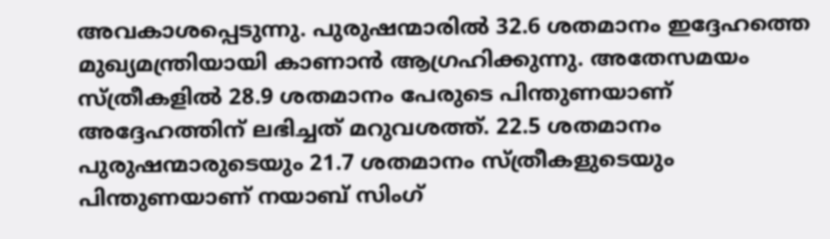അവകാശപ്പെടുന്നു. പുരുഷന്മാരില്‍ 32.6 ശതമാനം ഇദ്ദേഹത്തെ മുഖ്യമന്ത്രിയായി കാണാന്‍ ആഗ്രഹിക്കുന്നു. അതേസമയം സ്ത്രീകളില്‍ 28.9 ശതമാനം പേരുടെ പിന്തുണയാണ് അദ്ദേഹത്തിന് ലഭിച്ചത് മറുവശത്ത്. 22.5 ശതമാനം പുരുഷന്മാരുടെയും 21.7 ശതമാനം സ്ത്രീകളുടെയും പിന്തുണയാണ് നയാബ് സിംഗ്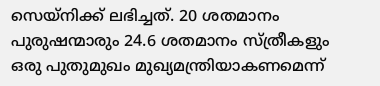സെയ്‌നിക്ക് ലഭിച്ചത്. 20 ശതമാനം പുരുഷന്മാരും 24.6 ശതമാനം സ്ത്രീകളും ഒരു പുതുമുഖം മുഖ്യമന്ത്രിയാകണമെന്ന്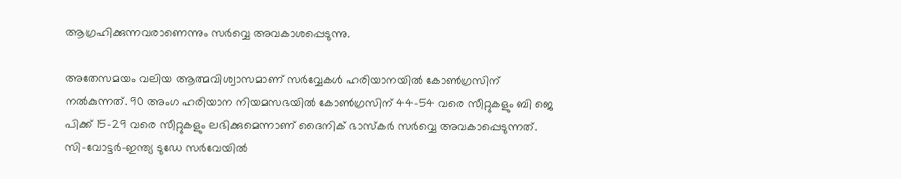ആഗ്രഹിക്കുന്നവരാണെന്നും സർവ്വെ അവകാശപ്പെടുന്നു.

അതേസമയം വലിയ ആത്മവിശ്വാസമാണ് സർവ്വേകള്‍ ഹരിയാനയില്‍ കോണ്‍ഗ്രസിന് നല്‍കുന്നത്. 90 അംഗ ഹരിയാന നിയമസഭയിൽ കോൺഗ്രസിന് 44-54 വരെ സീറ്റുകളും ബി ജെ പിക്ക് 15-29 വരെ സീറ്റുകളും ലഭിക്കുമെന്നാണ് ദൈനിക് ഭാസ്‌കർ സർവ്വെ അവകാപ്പെടുന്നത്. സി-വോട്ടർ-ഇന്ത്യ ടുഡേ സർവേയിൽ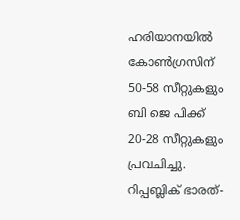ഹരിയാനയിൽ കോൺഗ്രസിന് 50-58 സീറ്റുകളും ബി ജെ പിക്ക് 20-28 സീറ്റുകളും പ്രവചിച്ചു. റിപ്പബ്ലിക് ഭാരത്-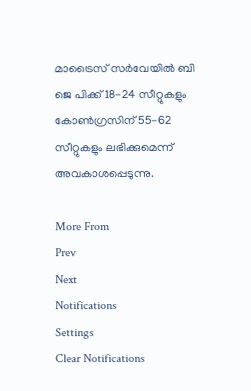മാട്രൈസ് സർവേയില്‍ ബി ജെ പിക്ക് 18-24 സീറ്റുകളും കോൺഗ്രസിന് 55-62 സീറ്റുകളും ലഭിക്കുമെന്ന് അവകാശപ്പെടുന്നു.

More From
Prev
Next
Notifications
Settings
Clear Notifications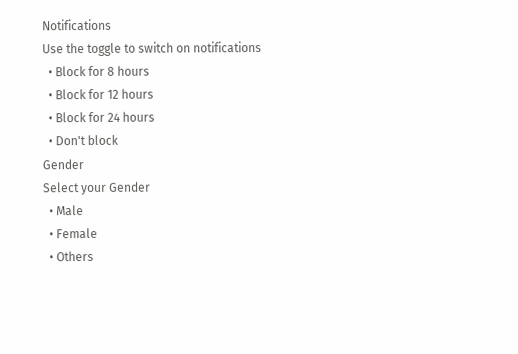Notifications
Use the toggle to switch on notifications
  • Block for 8 hours
  • Block for 12 hours
  • Block for 24 hours
  • Don't block
Gender
Select your Gender
  • Male
  • Female
  • Others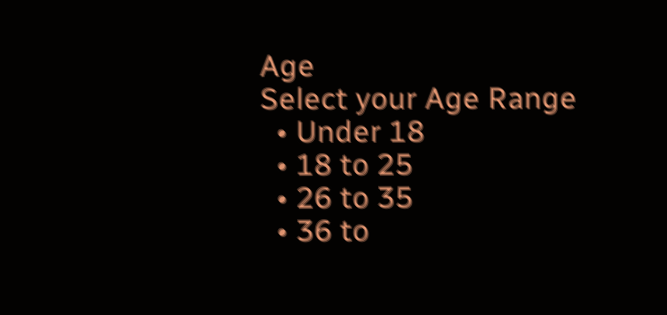Age
Select your Age Range
  • Under 18
  • 18 to 25
  • 26 to 35
  • 36 to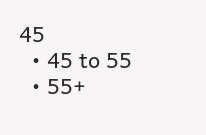45
  • 45 to 55
  • 55+